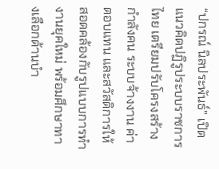“ปกรณ์ นิลประพันธ์” เปิดแนวคิดปฏิรูประบบราชการไทย เตรียมปรับโครงสร้างกำลังคน ระบบจ้างงาน ค่าตอบแทน และสวัสดิการให้สอดคล้องกับรูปแบบการทำงานยุคใหม่ พร้อมศึกษาทางเลือกด้านบำ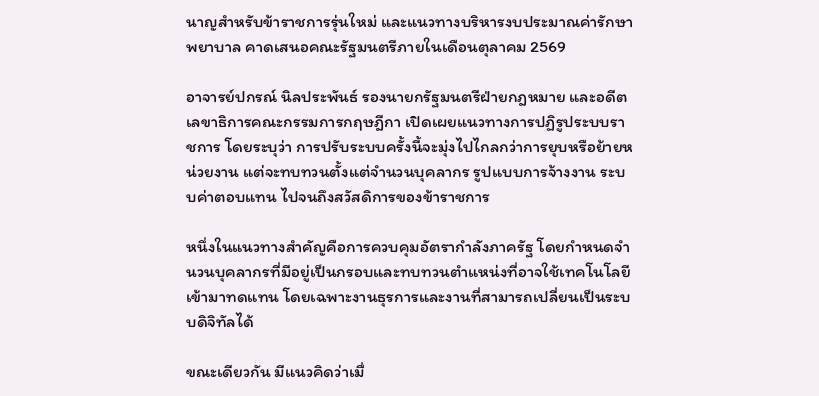นาญสำหรับข้าราชการรุ่นใหม่ และแนวทางบริหารงบประมาณค่ารักษาพยาบาล คาดเสนอคณะรัฐมนตรีภายในเดือนตุลาคม 2569

อาจารย์ปกรณ์ นิลประพันธ์ รองนายกรัฐมนตรีฝ่ายกฎหมาย และอดีตเลขาธิการคณะกรรมการกฤษฎีกา เปิดเผยแนวทางการปฏิรูประบบราชการ โดยระบุว่า การปรับระบบครั้งนี้จะมุ่งไปไกลกว่าการยุบหรือย้ายหน่วยงาน แต่จะทบทวนตั้งแต่จำนวนบุคลากร รูปแบบการจ้างงาน ระบบค่าตอบแทน ไปจนถึงสวัสดิการของข้าราชการ

หนึ่งในแนวทางสำคัญคือการควบคุมอัตรากำลังภาครัฐ โดยกำหนดจำนวนบุคลากรที่มีอยู่เป็นกรอบและทบทวนตำแหน่งที่อาจใช้เทคโนโลยีเข้ามาทดแทน โดยเฉพาะงานธุรการและงานที่สามารถเปลี่ยนเป็นระบบดิจิทัลได้

ขณะเดียวกัน มีแนวคิดว่าเมื่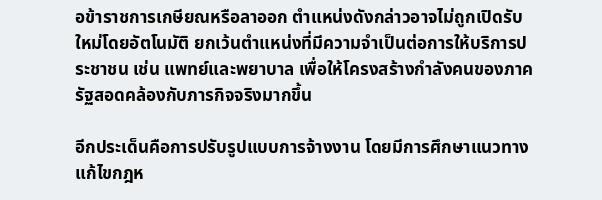อข้าราชการเกษียณหรือลาออก ตำแหน่งดังกล่าวอาจไม่ถูกเปิดรับใหม่โดยอัตโนมัติ ยกเว้นตำแหน่งที่มีความจำเป็นต่อการให้บริการประชาชน เช่น แพทย์และพยาบาล เพื่อให้โครงสร้างกำลังคนของภาครัฐสอดคล้องกับภารกิจจริงมากขึ้น

อีกประเด็นคือการปรับรูปแบบการจ้างงาน โดยมีการศึกษาแนวทางแก้ไขกฎห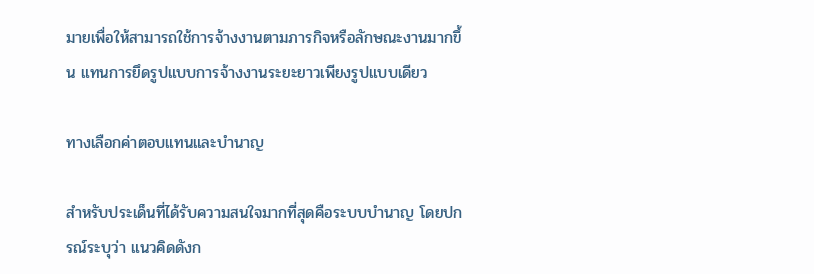มายเพื่อให้สามารถใช้การจ้างงานตามภารกิจหรือลักษณะงานมากขึ้น แทนการยึดรูปแบบการจ้างงานระยะยาวเพียงรูปแบบเดียว

ทางเลือกค่าตอบแทนและบำนาญ

สำหรับประเด็นที่ได้รับความสนใจมากที่สุดคือระบบบำนาญ โดยปกรณ์ระบุว่า แนวคิดดังก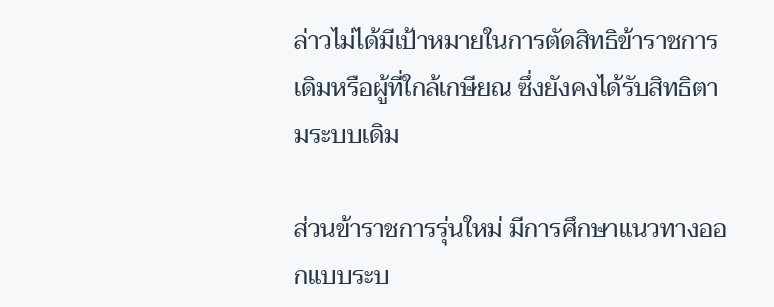ล่าวไม่ได้มีเป้าหมายในการตัดสิทธิข้าราชการเดิมหรือผู้ที่ใกล้เกษียณ ซึ่งยังคงได้รับสิทธิตามระบบเดิม

ส่วนข้าราชการรุ่นใหม่ มีการศึกษาแนวทางออกแบบระบ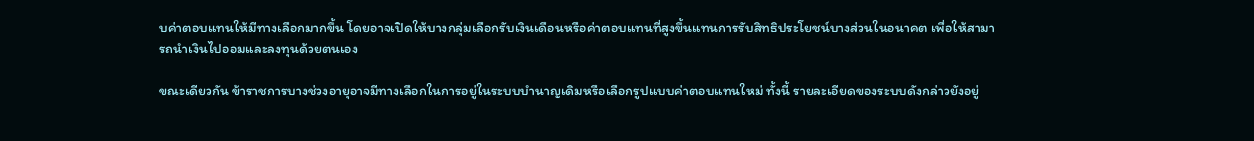บค่าตอบแทนให้มีทางเลือกมากขึ้น โดยอาจเปิดให้บางกลุ่มเลือกรับเงินเดือนหรือค่าตอบแทนที่สูงขึ้นแทนการรับสิทธิประโยชน์บางส่วนในอนาคต เพื่อให้สามารถนำเงินไปออมและลงทุนด้วยตนเอง

ขณะเดียวกัน ข้าราชการบางช่วงอายุอาจมีทางเลือกในการอยู่ในระบบบำนาญเดิมหรือเลือกรูปแบบค่าตอบแทนใหม่ ทั้งนี้ รายละเอียดของระบบดังกล่าวยังอยู่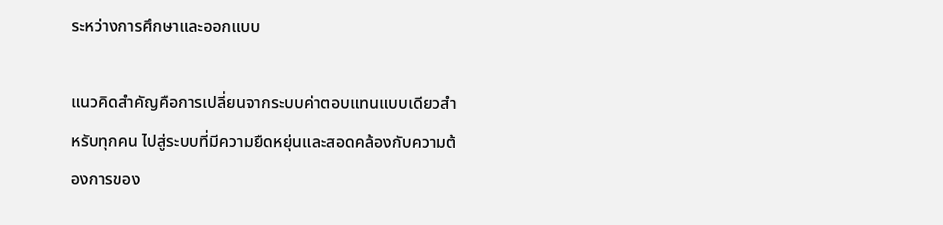ระหว่างการศึกษาและออกแบบ

แนวคิดสำคัญคือการเปลี่ยนจากระบบค่าตอบแทนแบบเดียวสำหรับทุกคน ไปสู่ระบบที่มีความยืดหยุ่นและสอดคล้องกับความต้องการของ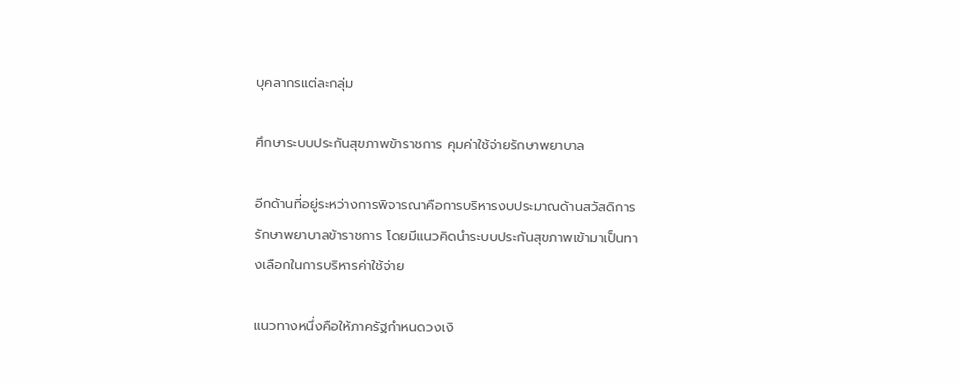บุคลากรแต่ละกลุ่ม

ศึกษาระบบประกันสุขภาพข้าราชการ คุมค่าใช้จ่ายรักษาพยาบาล

อีกด้านที่อยู่ระหว่างการพิจารณาคือการบริหารงบประมาณด้านสวัสดิการรักษาพยาบาลข้าราชการ โดยมีแนวคิดนำระบบประกันสุขภาพเข้ามาเป็นทางเลือกในการบริหารค่าใช้จ่าย

แนวทางหนึ่งคือให้ภาครัฐกำหนดวงเงิ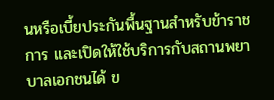นหรือเบี้ยประกันพื้นฐานสำหรับข้าราชการ และเปิดให้ใช้บริการกับสถานพยาบาลเอกชนได้ ข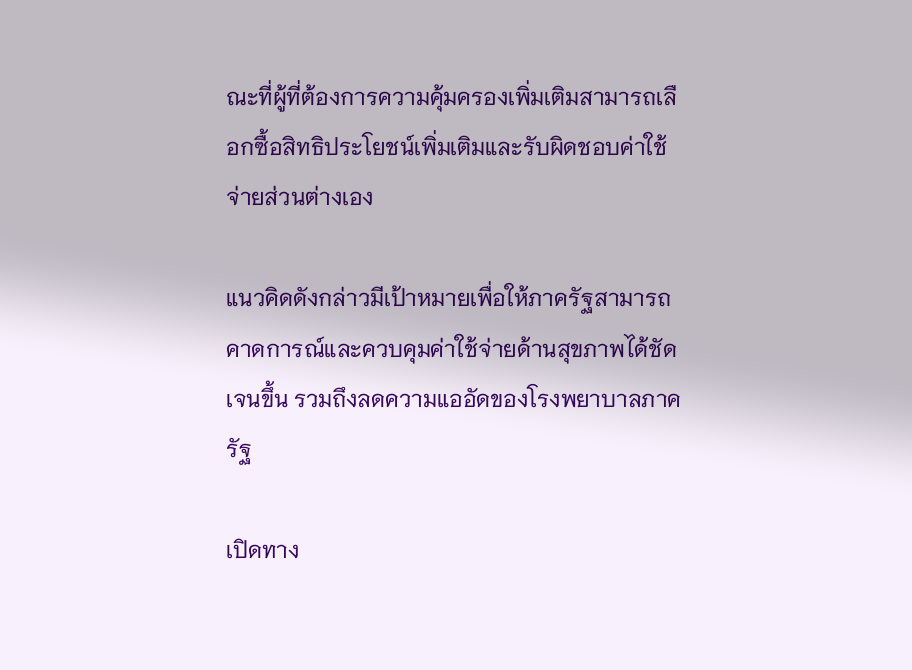ณะที่ผู้ที่ต้องการความคุ้มครองเพิ่มเติมสามารถเลือกซื้อสิทธิประโยชน์เพิ่มเติมและรับผิดชอบค่าใช้จ่ายส่วนต่างเอง

แนวคิดดังกล่าวมีเป้าหมายเพื่อให้ภาครัฐสามารถคาดการณ์และควบคุมค่าใช้จ่ายด้านสุขภาพได้ชัดเจนขึ้น รวมถึงลดความแออัดของโรงพยาบาลภาครัฐ

เปิดทาง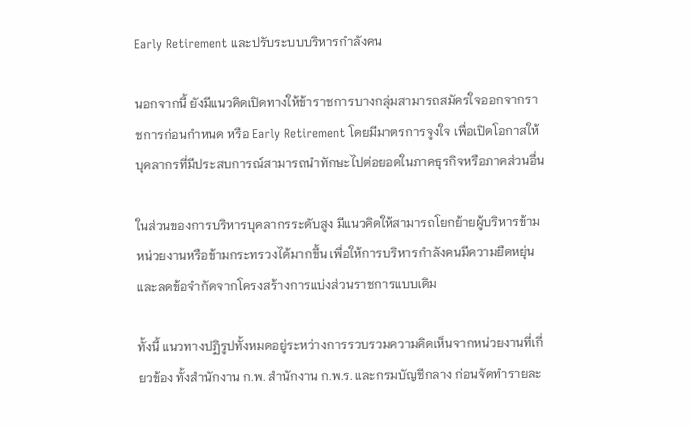Early Retirement และปรับระบบบริหารกำลังคน

นอกจากนี้ ยังมีแนวคิดเปิดทางให้ข้าราชการบางกลุ่มสามารถสมัครใจออกจากราชการก่อนกำหนด หรือ Early Retirement โดยมีมาตรการจูงใจ เพื่อเปิดโอกาสให้บุคลากรที่มีประสบการณ์สามารถนำทักษะไปต่อยอดในภาคธุรกิจหรือภาคส่วนอื่น

ในส่วนของการบริหารบุคลากรระดับสูง มีแนวคิดให้สามารถโยกย้ายผู้บริหารข้ามหน่วยงานหรือข้ามกระทรวงได้มากขึ้น เพื่อให้การบริหารกำลังคนมีความยืดหยุ่น และลดข้อจำกัดจากโครงสร้างการแบ่งส่วนราชการแบบเดิม

ทั้งนี้ แนวทางปฏิรูปทั้งหมดอยู่ระหว่างการรวบรวมความคิดเห็นจากหน่วยงานที่เกี่ยวข้อง ทั้งสำนักงาน ก.พ. สำนักงาน ก.พ.ร. และกรมบัญชีกลาง ก่อนจัดทำรายละ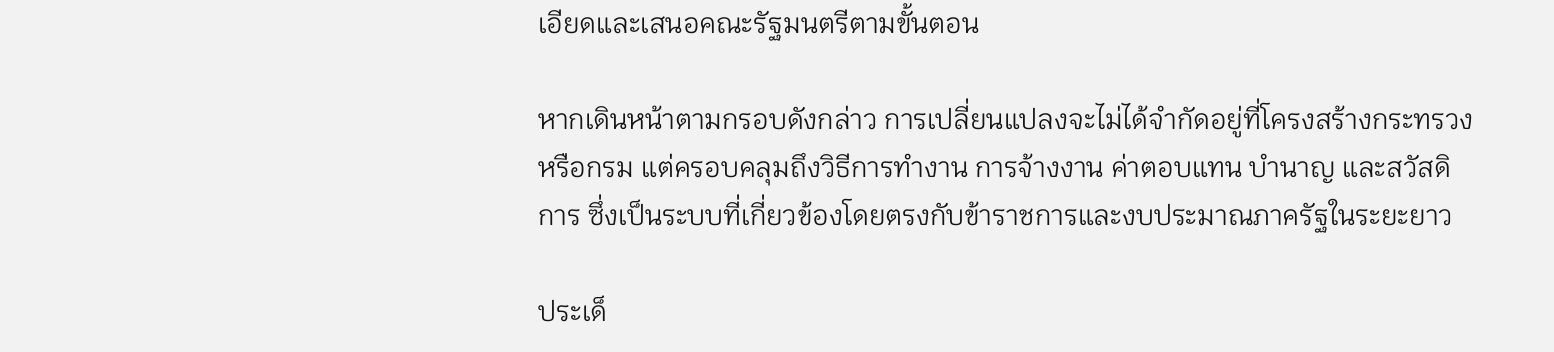เอียดและเสนอคณะรัฐมนตรีตามขั้นตอน

หากเดินหน้าตามกรอบดังกล่าว การเปลี่ยนแปลงจะไม่ได้จำกัดอยู่ที่โครงสร้างกระทรวงหรือกรม แต่ครอบคลุมถึงวิธีการทำงาน การจ้างงาน ค่าตอบแทน บำนาญ และสวัสดิการ ซึ่งเป็นระบบที่เกี่ยวข้องโดยตรงกับข้าราชการและงบประมาณภาครัฐในระยะยาว

ประเด็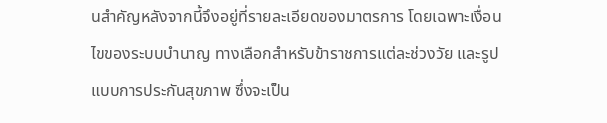นสำคัญหลังจากนี้จึงอยู่ที่รายละเอียดของมาตรการ โดยเฉพาะเงื่อนไขของระบบบำนาญ ทางเลือกสำหรับข้าราชการแต่ละช่วงวัย และรูปแบบการประกันสุขภาพ ซึ่งจะเป็น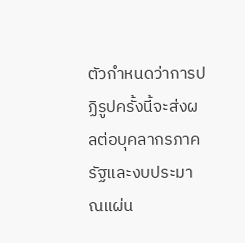ตัวกำหนดว่าการปฏิรูปครั้งนี้จะส่งผลต่อบุคลากรภาครัฐและงบประมาณแผ่น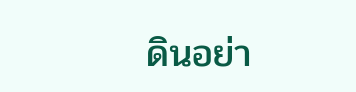ดินอย่า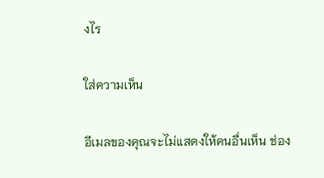งไร

ใส่ความเห็น

อีเมลของคุณจะไม่แสดงให้คนอื่นเห็น ช่อง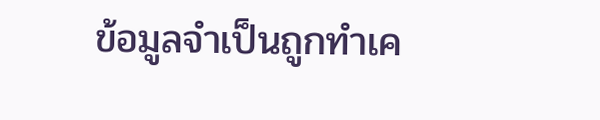ข้อมูลจำเป็นถูกทำเค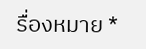รื่องหมาย *